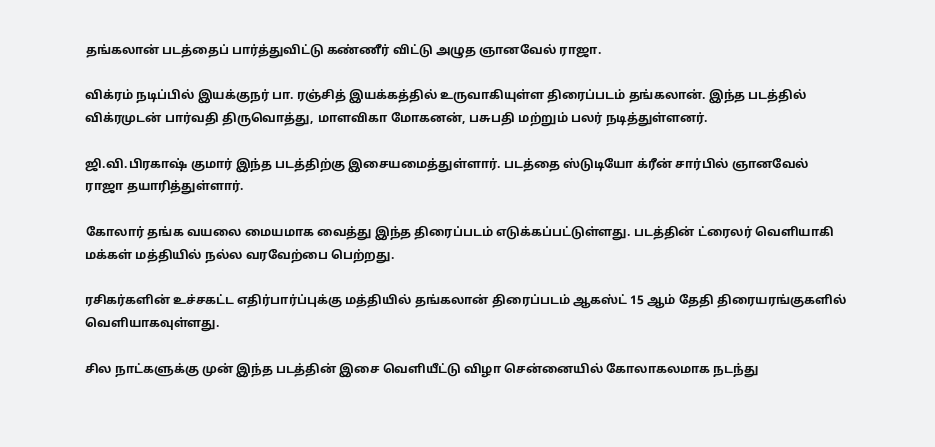தங்கலான் படத்தைப் பார்த்துவிட்டு கண்ணீர் விட்டு அழுத ஞானவேல் ராஜா.

விக்ரம் நடிப்பில் இயக்குநர் பா. ரஞ்சித் இயக்கத்தில் உருவாகியுள்ள திரைப்படம் தங்கலான். இந்த படத்தில் விக்ரமுடன் பார்வதி திருவொத்து, மாளவிகா மோகனன், பசுபதி மற்றும் பலர் நடித்துள்ளனர்.

ஜி.வி.பிரகாஷ் குமார் இந்த படத்திற்கு இசையமைத்துள்ளார். படத்தை ஸ்டுடியோ க்ரீன் சார்பில் ஞானவேல் ராஜா தயாரித்துள்ளார்.

கோலார் தங்க வயலை மையமாக வைத்து இந்த திரைப்படம் எடுக்கப்பட்டுள்ளது. படத்தின் ட்ரைலர் வெளியாகி மக்கள் மத்தியில் நல்ல வரவேற்பை பெற்றது.

ரசிகர்களின் உச்சகட்ட எதிர்பார்ப்புக்கு மத்தியில் தங்கலான் திரைப்படம் ஆகஸ்ட் 15 ஆம் தேதி திரையரங்குகளில் வெளியாகவுள்ளது.

சில நாட்களுக்கு முன் இந்த படத்தின் இசை வெளியீட்டு விழா சென்னையில் கோலாகலமாக நடந்து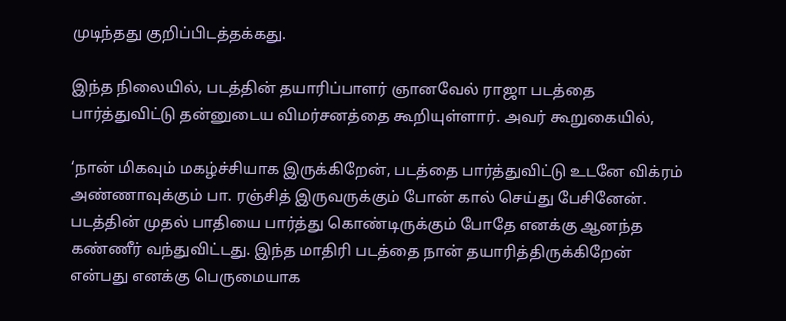முடிந்தது குறிப்பிடத்தக்கது.

இந்த நிலையில், படத்தின் தயாரிப்பாளர் ஞானவேல் ராஜா படத்தை பார்த்துவிட்டு தன்னுடைய விமர்சனத்தை கூறியுள்ளார். அவர் கூறுகையில்,

‘நான் மிகவும் மகழ்ச்சியாக இருக்கிறேன், படத்தை பார்த்துவிட்டு உடனே விக்ரம் அண்ணாவுக்கும் பா. ரஞ்சித் இருவருக்கும் போன் கால் செய்து பேசினேன். படத்தின் முதல் பாதியை பார்த்து கொண்டிருக்கும் போதே எனக்கு ஆனந்த கண்ணீர் வந்துவிட்டது. இந்த மாதிரி படத்தை நான் தயாரித்திருக்கிறேன் என்பது எனக்கு பெருமையாக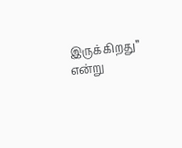இருக்கிறது” என்று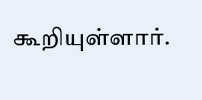கூறியுள்ளார்.